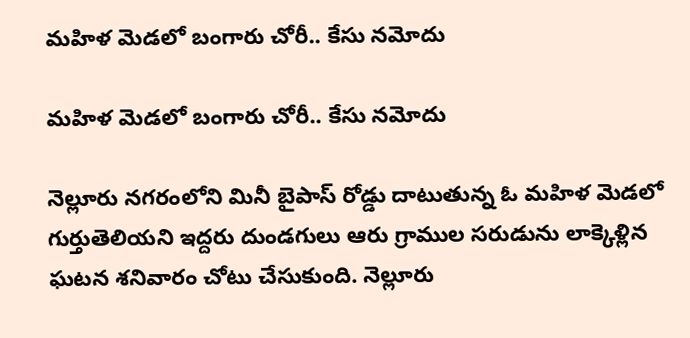మహిళ మెడలో బంగారు చోరీ.. కేసు నమోదు

మహిళ మెడలో బంగారు చోరీ.. కేసు నమోదు

నెల్లూరు నగరంలోని మినీ బైపాస్ రోడ్డు దాటుతున్న ఓ మహిళ మెడలో గుర్తుతెలియని ఇద్దరు దుండగులు ఆరు గ్రాముల సరుడును లాక్కెళ్లిన ఘటన శనివారం చోటు చేసుకుంది. నెల్లూరు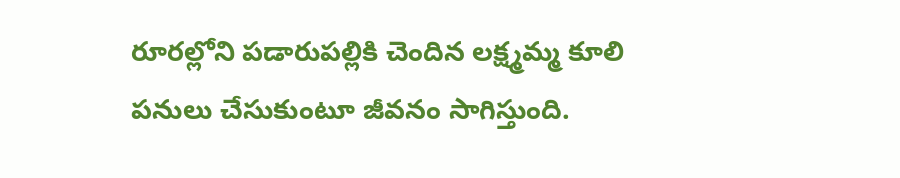రూరల్లోని పడారుపల్లికి చెందిన లక్ష్మమ్మ కూలి పనులు చేసుకుంటూ జీవనం సాగిస్తుంది.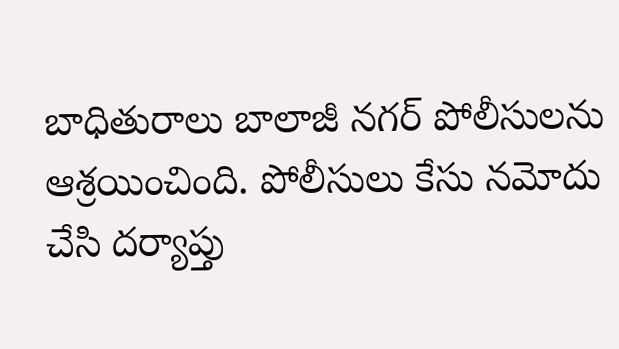బాధితురాలు బాలాజీ నగర్ పోలీసులను ఆశ్రయించింది. పోలీసులు కేసు నమోదు చేసి దర్యాప్తు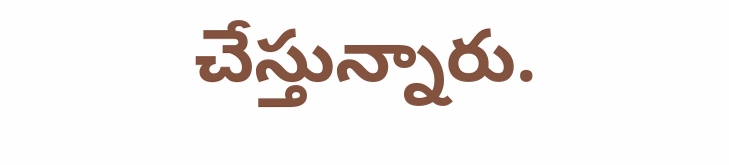చేస్తున్నారు.